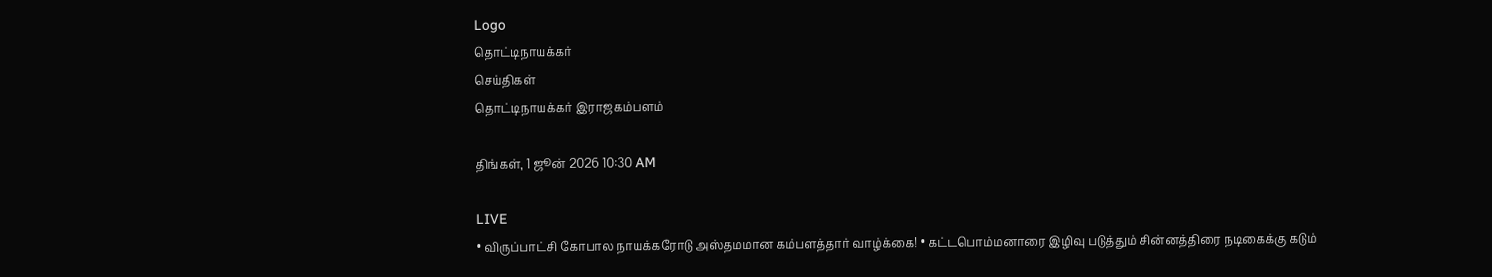Logo
தொட்டிநாயக்கர்
செய்திகள்
தொட்டிநாயக்கர் இராஜகம்பளம்

திங்கள், 1 ஜூன் 2026 10:30 AM

LIVE
• விருப்பாட்சி கோபால நாயக்கரோடு அஸ்தமமான கம்பளத்தார் வாழ்க்கை! • கட்டபொம்மனாரை இழிவு படுத்தும் சின்னத்திரை நடிகைக்கு கடும்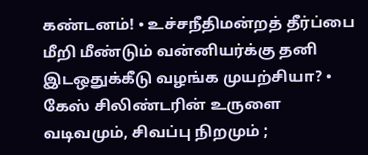கண்டனம்! • உச்சநீதிமன்றத் தீர்ப்பை மீறி மீண்டும் வன்னியர்க்கு தனி இடஒதுக்கீடு வழங்க முயற்சியா? • கேஸ் சிலிண்டரின் உருளை வடிவமும், சிவப்பு நிறமும் ;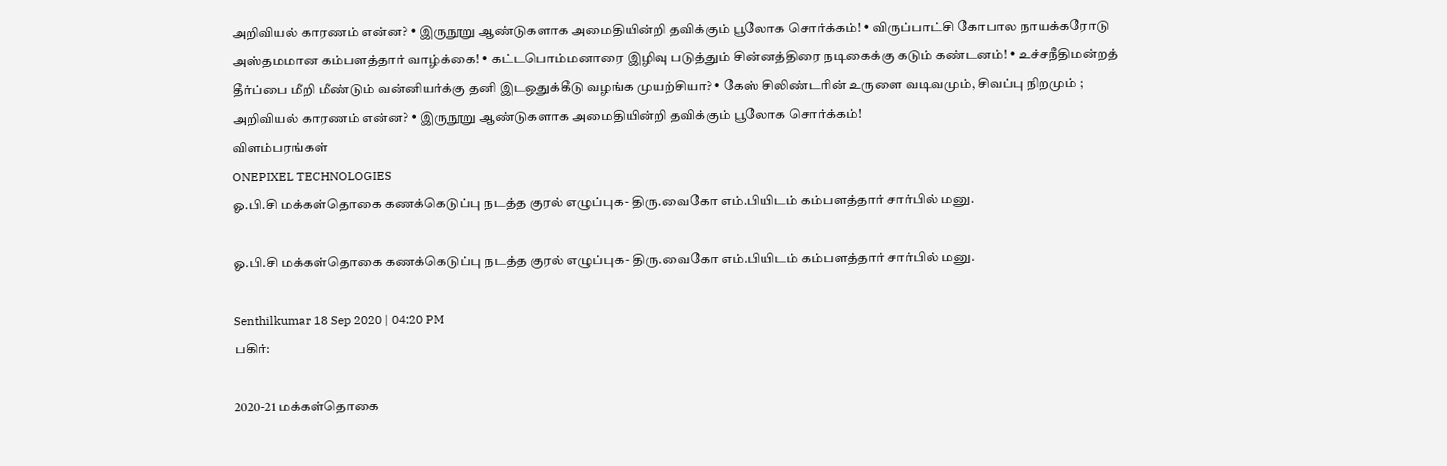அறிவியல் காரணம் என்ன? • இருநூறு ஆண்டுகளாக அமைதியின்றி தவிக்கும் பூலோக சொர்க்கம்! • விருப்பாட்சி கோபால நாயக்கரோடு அஸ்தமமான கம்பளத்தார் வாழ்க்கை! • கட்டபொம்மனாரை இழிவு படுத்தும் சின்னத்திரை நடிகைக்கு கடும் கண்டனம்! • உச்சநீதிமன்றத் தீர்ப்பை மீறி மீண்டும் வன்னியர்க்கு தனி இடஒதுக்கீடு வழங்க முயற்சியா? • கேஸ் சிலிண்டரின் உருளை வடிவமும், சிவப்பு நிறமும் ; அறிவியல் காரணம் என்ன? • இருநூறு ஆண்டுகளாக அமைதியின்றி தவிக்கும் பூலோக சொர்க்கம்!
விளம்பரங்கள்
ONEPIXEL TECHNOLOGIES
ஓ.பி.சி மக்கள்தொகை கணக்கெடுப்பு நடத்த குரல் எழுப்புக- திரு.வைகோ எம்.பியிடம் கம்பளத்தார் சார்பில் மனு.

ஓ.பி.சி மக்கள்தொகை கணக்கெடுப்பு நடத்த குரல் எழுப்புக- திரு.வைகோ எம்.பியிடம் கம்பளத்தார் சார்பில் மனு.

Senthilkumar 18 Sep 2020 | 04:20 PM
பகிர்:

2020-21 மக்கள்தொகை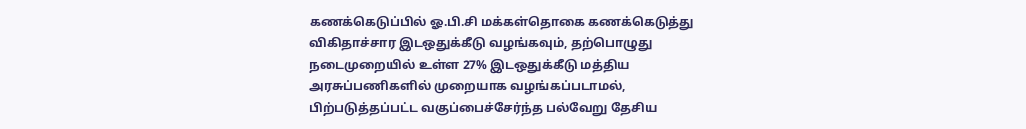கணக்கெடுப்பில் ஓ.பி.சி மக்கள்தொகை கணக்கெடுத்து விகிதாச்சார இடஒதுக்கீடு வழங்கவும், தற்பொழுது நடைமுறையில் உள்ள 27% இடஒதுக்கீடு மத்திய அரசுப்பணிகளில் முறையாக வழங்கப்படாமல், பிற்படுத்தப்பட்ட வகுப்பைச்சேர்ந்த பல்வேறு தேசிய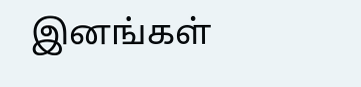இனங்கள்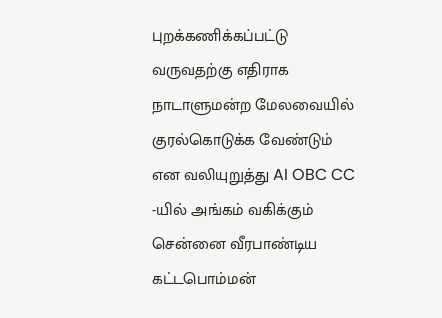புறக்கணிக்கப்பட்டு வருவதற்கு எதிராக நாடாளுமன்ற மேலவையில் குரல்கொடுக்க வேண்டும் என வலியுறுத்து AI OBC CC -யில் அங்கம் வகிக்கும் சென்னை வீரபாண்டிய கட்டபொம்மன்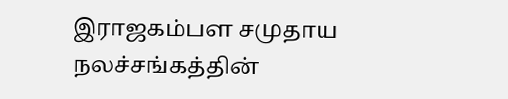இராஜகம்பள சமுதாய நலச்சங்கத்தின்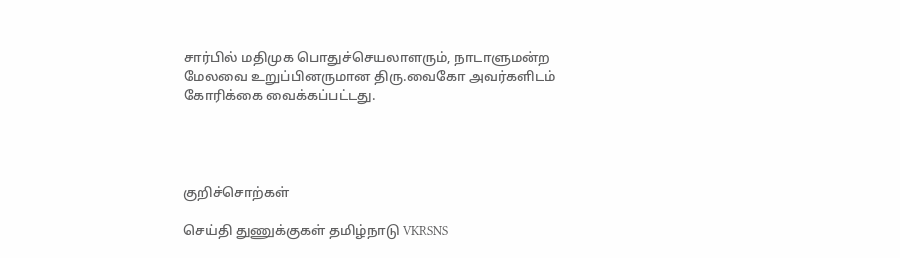சார்பில் மதிமுக பொதுச்செயலாளரும், நாடாளுமன்ற மேலவை உறுப்பினருமான திரு.வைகோ அவர்களிடம் கோரிக்கை வைக்கப்பட்டது.




குறிச்சொற்கள்

செய்தி துணுக்குகள் தமிழ்நாடு VKRSNS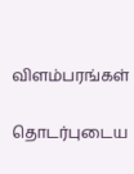விளம்பரங்கள்

தொடர்புடைய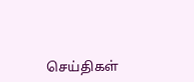செய்திகள்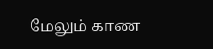மேலும் காண